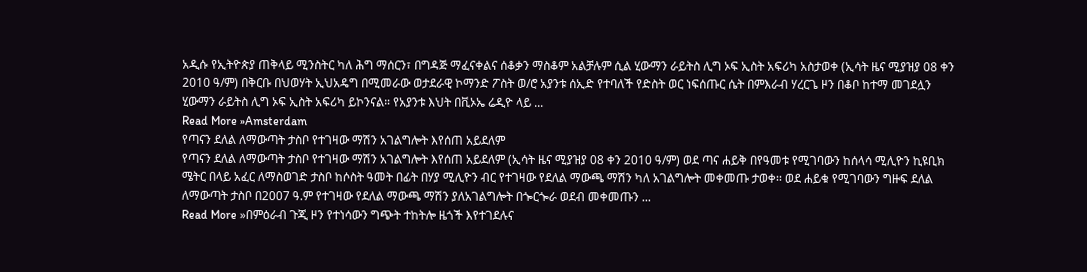አዲሱ የኢትዮጵያ ጠቅላይ ሚንስትር ካለ ሕግ ማሰርን፣ በግዳጅ ማፈናቀልና ሰቆቃን ማስቆም አልቻሉም ሲል ሂውማን ራይትስ ሊግ ኦፍ ኢስት አፍሪካ አስታወቀ (ኢሳት ዜና ሚያዝያ 08 ቀን 2010 ዓ/ም) በቅርቡ በህወሃት ኢህአዴግ በሚመራው ወታደራዊ ኮማንድ ፖስት ወ/ሮ አያንቱ ሰኢድ የተባለች የድስት ወር ነፍሰጡር ሴት በምእራብ ሃረርጌ ዞን በቆቦ ከተማ መገደሏን ሂውማን ራይትስ ሊግ ኦፍ ኢስት አፍሪካ ይኮንናል። የአያንቱ እህት በቪኦኤ ሬዲዮ ላይ ...
Read More »Amsterdam
የጣናን ደለል ለማውጣት ታስቦ የተገዛው ማሽን አገልግሎት እየሰጠ አይደለም
የጣናን ደለል ለማውጣት ታስቦ የተገዛው ማሽን አገልግሎት እየሰጠ አይደለም (ኢሳት ዜና ሚያዝያ 08 ቀን 2010 ዓ/ም) ወደ ጣና ሐይቅ በየዓመቱ የሚገባውን ከሰላሳ ሚሊዮን ኪዩቢክ ሜትር በላይ አፈር ለማስወገድ ታስቦ ከሶስት ዓመት በፊት በሃያ ሚሊዮን ብር የተገዛው የደለል ማውጫ ማሽን ካለ አገልግሎት መቀመጡ ታወቀ፡፡ ወደ ሐይቁ የሚገባውን ግዙፍ ደለል ለማውጣት ታስቦ በ2007 ዓ.ም የተገዛው የደለል ማውጫ ማሽን ያለአገልግሎት በጐርጐራ ወደብ መቀመጡን ...
Read More »በምዕራብ ጉጂ ዞን የተነሳውን ግጭት ተከትሎ ዜጎች እየተገደሉና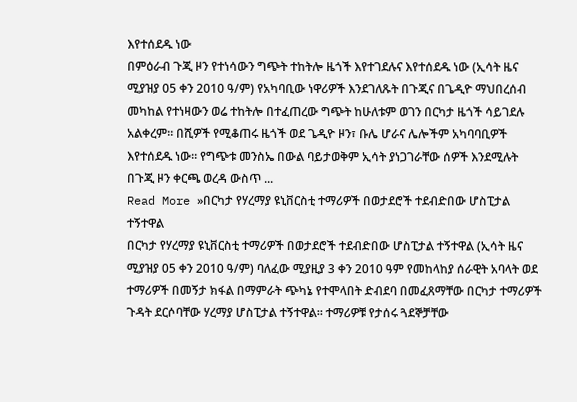እየተሰደዱ ነው
በምዕራብ ጉጂ ዞን የተነሳውን ግጭት ተከትሎ ዜጎች እየተገደሉና እየተሰደዱ ነው (ኢሳት ዜና ሚያዝያ 05 ቀን 2010 ዓ/ም) የአካባቢው ነዋሪዎች እንደገለጹት በጉጂና በጌዲዮ ማህበረሰብ መካከል የተነዛውን ወሬ ተከትሎ በተፈጠረው ግጭት ከሁለቱም ወገን በርካታ ዜጎች ሳይገደሉ አልቀረም። በሺዎች የሚቆጠሩ ዜጎች ወደ ጌዲዮ ዞን፣ ቡሌ ሆራና ሌሎችም አካባባቢዎች እየተሰደዱ ነው። የግጭቱ መንስኤ በውል ባይታወቅም ኢሳት ያነጋገራቸው ሰዎች እንደሚሉት በጉጂ ዞን ቀርጫ ወረዳ ውስጥ ...
Read More »በርካታ የሃረማያ ዩኒቨርስቲ ተማሪዎች በወታደሮች ተደብድበው ሆስፒታል ተኝተዋል
በርካታ የሃረማያ ዩኒቨርስቲ ተማሪዎች በወታደሮች ተደብድበው ሆስፒታል ተኝተዋል (ኢሳት ዜና ሚያዝያ 05 ቀን 2010 ዓ/ም) ባለፈው ሚያዚያ 3 ቀን 2010 ዓም የመከላከያ ሰራዊት አባላት ወደ ተማሪዎች በመኝታ ክፋል በማምራት ጭካኔ የተሞላበት ድብደባ በመፈጸማቸው በርካታ ተማሪዎች ጉዳት ደርሶባቸው ሃረማያ ሆስፒታል ተኝተዋል። ተማሪዎቹ የታሰሩ ጓደኞቻቸው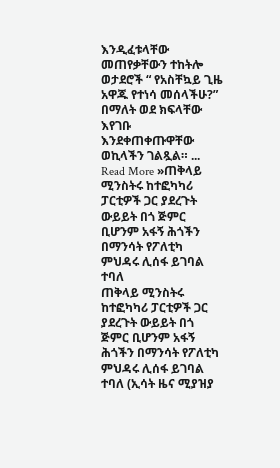እንዲፈቱላቸው መጠየቃቸውን ተከትሎ ወታደሮች “ የአስቸኳይ ጊዜ አዋጁ የተነሳ መሰላችሁ?” በማለት ወደ ክፍላቸው እየገቡ እንደቀጠቀጡዋቸው ወኪላችን ገልጿል። ...
Read More »ጠቅላይ ሚንስትሩ ከተፎካካሪ ፓርቲዎች ጋር ያደረጉት ውይይት በጎ ጅምር ቢሆንም አፋኝ ሕጎችን በማንሳት የፖለቲካ ምህዳሩ ሊሰፋ ይገባል ተባለ
ጠቅላይ ሚንስትሩ ከተፎካካሪ ፓርቲዎች ጋር ያደረጉት ውይይት በጎ ጅምር ቢሆንም አፋኝ ሕጎችን በማንሳት የፖለቲካ ምህዳሩ ሊሰፋ ይገባል ተባለ (ኢሳት ዜና ሚያዝያ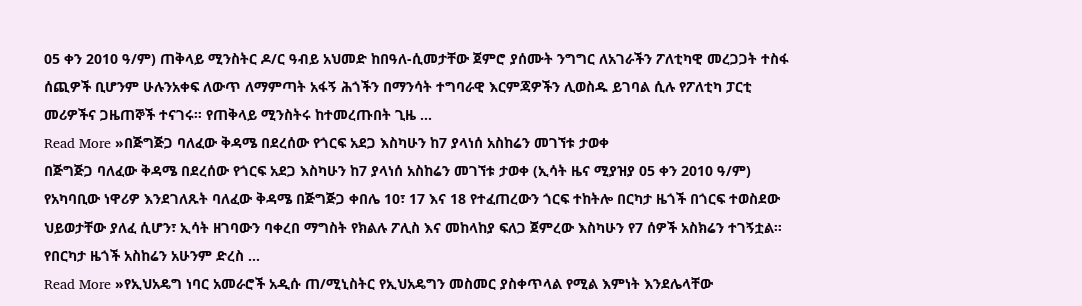05 ቀን 2010 ዓ/ም) ጠቅላይ ሚንስትር ዶ/ር ዓብይ አህመድ ከበዓለ-ሲመታቸው ጀምሮ ያሰሙት ንግግር ለአገራችን ፖለቲካዊ መረጋጋት ተስፋ ሰጪዎች ቢሆንም ሁሉንአቀፍ ለውጥ ለማምጣት አፋኝ ሕጎችን በማንሳት ተግባራዊ እርምጃዎችን ሊወስዱ ይገባል ሲሉ የፖለቲካ ፓርቲ መሪዎችና ጋዜጠኞች ተናገሩ። የጠቅላይ ሚንስትሩ ከተመረጡበት ጊዜ ...
Read More »በጅግጅጋ ባለፈው ቅዳሜ በደረሰው የጎርፍ አደጋ እስካሁን ከ7 ያላነሰ አስከሬን መገኘቱ ታወቀ
በጅግጅጋ ባለፈው ቅዳሜ በደረሰው የጎርፍ አደጋ እስካሁን ከ7 ያላነሰ አስከሬን መገኘቱ ታወቀ (ኢሳት ዜና ሚያዝያ 05 ቀን 2010 ዓ/ም) የአካባቢው ነዋሪዎ እንደገለጹት ባለፈው ቅዳሜ በጅግጅጋ ቀበሌ 10፣ 17 እና 18 የተፈጠረውን ጎርፍ ተከትሎ በርካታ ዜጎች በጎርፍ ተወስደው ህይወታቸው ያለፈ ሲሆን፣ ኢሳት ዘገባውን ባቀረበ ማግስት የክልሉ ፖሊስ እና መከላከያ ፍለጋ ጀምረው እስካሁን የ7 ሰዎች አስክሬን ተገኝቷል። የበርካታ ዜጎች አስከሬን አሁንም ድረስ ...
Read More »የኢህአዴግ ነባር አመራሮች አዲሱ ጠ/ሚኒስትር የኢህአዴግን መስመር ያስቀጥላል የሚል እምነት እንደሌላቸው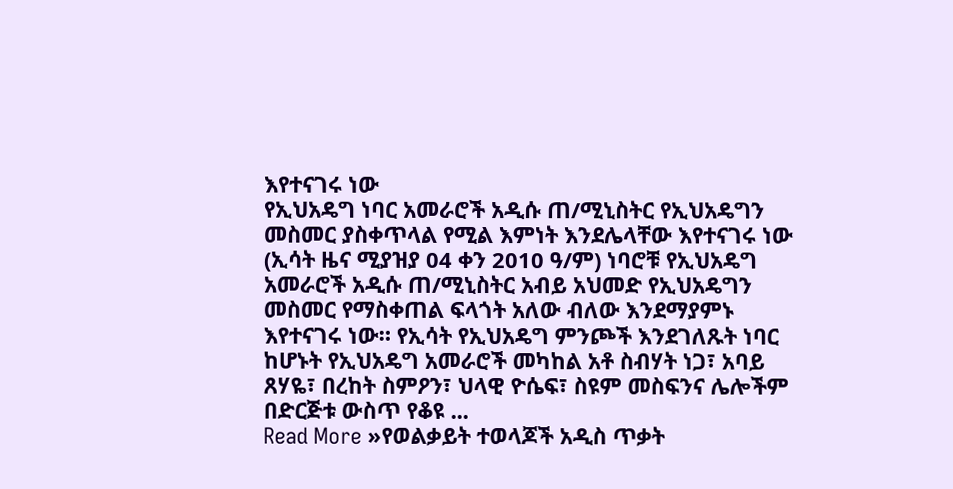እየተናገሩ ነው
የኢህአዴግ ነባር አመራሮች አዲሱ ጠ/ሚኒስትር የኢህአዴግን መስመር ያስቀጥላል የሚል እምነት እንደሌላቸው እየተናገሩ ነው (ኢሳት ዜና ሚያዝያ 04 ቀን 2010 ዓ/ም) ነባሮቹ የኢህአዴግ አመራሮች አዲሱ ጠ/ሚኒስትር አብይ አህመድ የኢህአዴግን መስመር የማስቀጠል ፍላጎት አለው ብለው እንደማያምኑ እየተናገሩ ነው። የኢሳት የኢህአዴግ ምንጮች እንደገለጹት ነባር ከሆኑት የኢህአዴግ አመራሮች መካከል አቶ ስብሃት ነጋ፣ አባይ ጸሃዬ፣ በረከት ስምዖን፣ ህላዊ ዮሴፍ፣ ስዩም መስፍንና ሌሎችም በድርጅቱ ውስጥ የቆዩ ...
Read More »የወልቃይት ተወላጆች አዲስ ጥቃት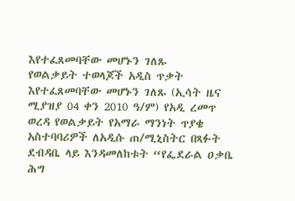እየተፈጸመባቸው መሆኑን ገለጹ
የወልቃይት ተወላጆች አዲስ ጥቃት እየተፈጸመባቸው መሆኑን ገለጹ (ኢሳት ዜና ሚያዝያ 04 ቀን 2010 ዓ/ም) የአዲ ረመጥ ወረዳ የወልቃይት የአማራ ማንነት ጥያቄ አስተባባሪዎች ለአዲሱ ጠ/ሚኒስትር በጻፉት ደብዳቤ ላይ እንዳመለከቱት “የፌደራል ዐቃቤ ሕግ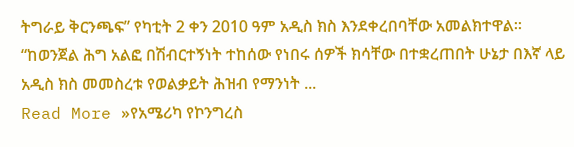ትግራይ ቅርንጫፍ” የካቲት 2 ቀን 2010 ዓም አዲስ ክስ እንደቀረበባቸው አመልክተዋል። “ከወንጀል ሕግ አልፎ በሽብርተኝነት ተከሰው የነበሩ ሰዎች ክሳቸው በተቋረጠበት ሁኔታ በእኛ ላይ አዲስ ክስ መመስረቱ የወልቃይት ሕዝብ የማንነት ...
Read More »የአሜሪካ የኮንግረስ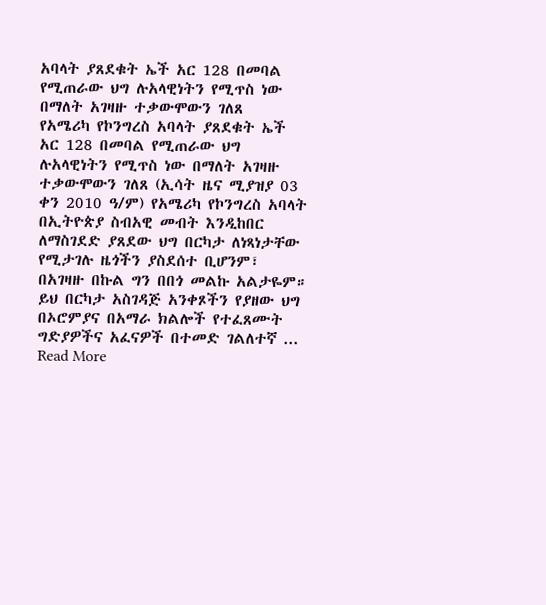አባላት ያጸደቁት ኤች አር 128 በመባል የሚጠራው ህግ ሉአላዊነትን የሚጥስ ነው በማለት አገዛዙ ተቃውሞውን ገለጸ
የአሜሪካ የኮንግረስ አባላት ያጸደቁት ኤች አር 128 በመባል የሚጠራው ህግ ሉአላዊነትን የሚጥስ ነው በማለት አገዛዙ ተቃውሞውን ገለጸ (ኢሳት ዜና ሚያዝያ 03 ቀን 2010 ዓ/ም) የአሜሪካ የኮንግረስ አባላት በኢትዮጵያ ስብአዊ መብት እንዲከበር ለማስገደድ ያጸደው ህግ በርካታ ለነጻነታቸው የሚታገሉ ዜጎችን ያስደሰተ ቢሆንም፣ በአገዛዙ በኩል ግን በበጎ መልኩ አልታዬም። ይህ በርካታ አስገዳጅ አንቀጾችን የያዘው ህግ በኦሮምያና በአማራ ክልሎች የተፈጸሙት ግድያዎችና አፈናዎች በተመድ ገልለተኛ ...
Read More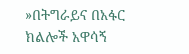»በትግራይና በአፋር ክልሎች አዋሳኝ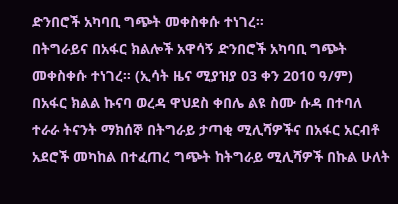ድንበሮች አካባቢ ግጭት መቀስቀሱ ተነገረ።
በትግራይና በአፋር ክልሎች አዋሳኝ ድንበሮች አካባቢ ግጭት መቀስቀሱ ተነገረ። (ኢሳት ዜና ሚያዝያ 03 ቀን 2010 ዓ/ም) በአፋር ክልል ኩናባ ወረዳ ዋህደስ ቀበሌ ልዩ ስሙ ሱዳ በተባለ ተራራ ትናንት ማክሰኞ በትግራይ ታጣቂ ሚሊሻዎችና በአፋር አርብቶ አደሮች መካከል በተፈጠረ ግጭት ከትግራይ ሚሊሻዎች በኩል ሁለት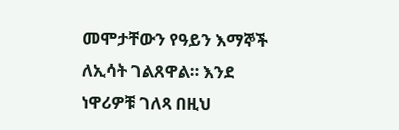መሞታቸውን የዓይን እማኞች ለኢሳት ገልጸዋል። እንደ ነዋሪዎቹ ገለጻ በዚህ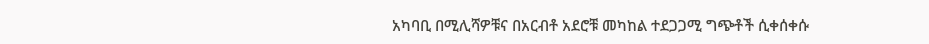አካባቢ በሚሊሻዎቹና በአርብቶ አደሮቹ መካከል ተደጋጋሚ ግጭቶች ሲቀሰቀሱ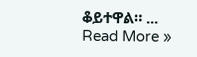ቆይተዋል። ...
Read More »